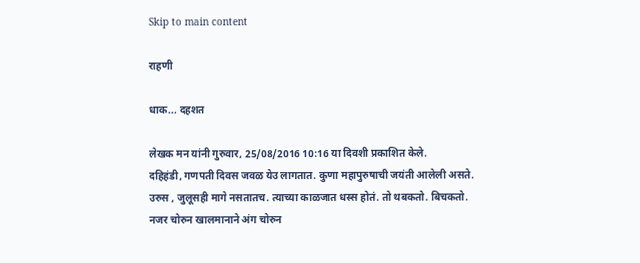Skip to main content

राहणी

धाक... दहशत

लेखक मन यांनी गुरुवार, 25/08/2016 10:16 या दिवशी प्रकाशित केले.
दहिहंडी, गणपती दिवस जवळ येउ लागतात. कुणा महापुरुषाची जयंती आलेली असते. उरुस , जुलूसही मागे नसतातच. त्याच्या काळजात धस्स होतं. तो थबकतो. बिचकतो. नजर चोरुन खालमानाने अंग चोरुन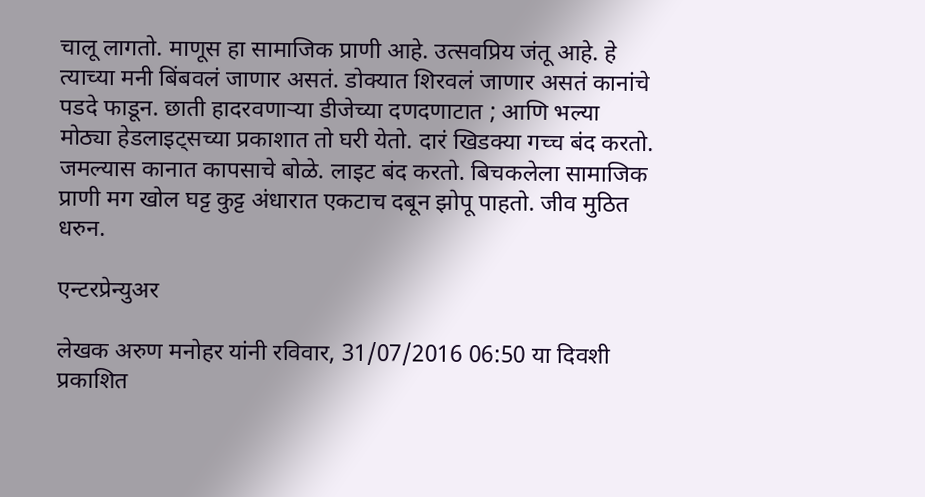चालू लागतो. माणूस हा सामाजिक प्राणी आहे. उत्सवप्रिय जंतू आहे. हे त्याच्या मनी बिंबवलं जाणार असतं. डोक्यात शिरवलं जाणार असतं कानांचे पडदे फाडून. छाती हादरवणार्‍या डीजेच्या दणदणाटात ; आणि भल्या मोठ्या हेडलाइट्सच्या प्रकाशात तो घरी येतो. दारं खिडक्या गच्च बंद करतो. जमल्यास कानात कापसाचे बोळे. लाइट बंद करतो. बिचकलेला सामाजिक प्राणी मग खोल घट्ट कुट्ट अंधारात एकटाच दबून झोपू पाहतो. जीव मुठित धरुन.

एन्टरप्रेन्युअर

लेखक अरुण मनोहर यांनी रविवार, 31/07/2016 06:50 या दिवशी प्रकाशित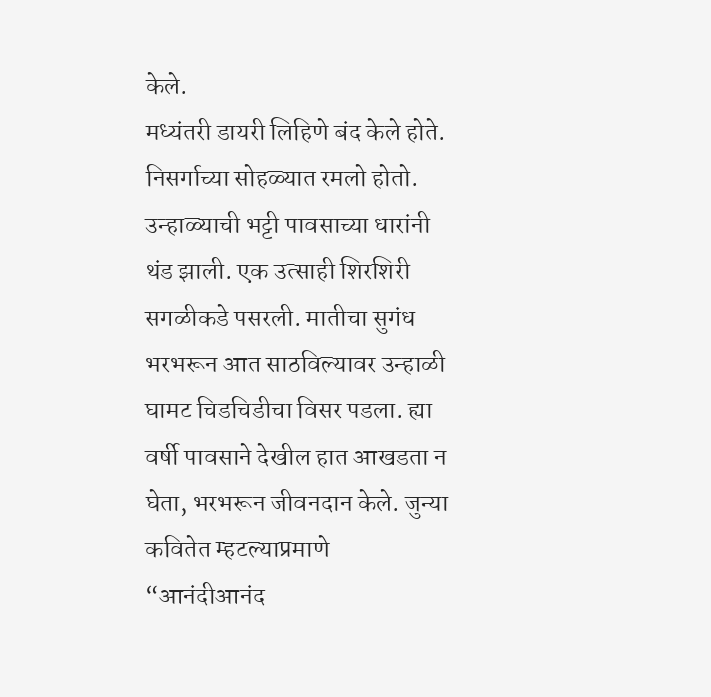केले.
मध्यंतरी डायरी लिहिणे बंद केले होते. निसर्गाच्या सोहळ्यात रमलो होतो. उन्हाळ्याची भट्टी पावसाच्या धारांनी थंड झाली. एक उत्साही शिरशिरी सगळीकडे पसरली. मातीचा सुगंध भरभरून आत साठविल्यावर उन्हाळी घामट चिडचिडीचा विसर पडला. ह्या वर्षी पावसाने देखील हात आखडता न घेता, भरभरून जीवनदान केले. जुन्या कवितेत म्हटल्याप्रमाणे “आनंदीआनंद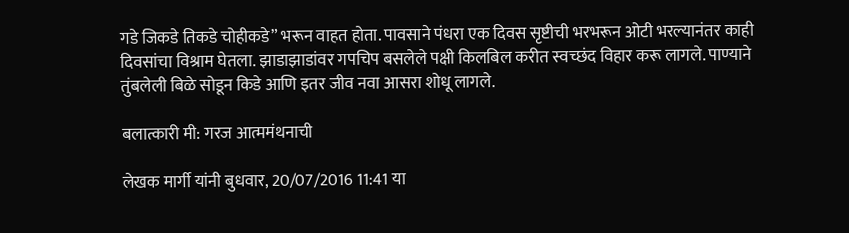गडे जिकडे तिकडे चोहीकडे” भरून वाहत होता. पावसाने पंधरा एक दिवस सृष्टीची भरभरून ओटी भरल्यानंतर काही दिवसांचा विश्राम घेतला. झाडाझाडांवर गपचिप बसलेले पक्षी किलबिल करीत स्वच्छंद विहार करू लागले. पाण्याने तुंबलेली बिळे सोडून किडे आणि इतर जीव नवा आसरा शोधू लागले.

बलात्कारी मी: गरज आत्ममंथनाची

लेखक मार्गी यांनी बुधवार, 20/07/2016 11:41 या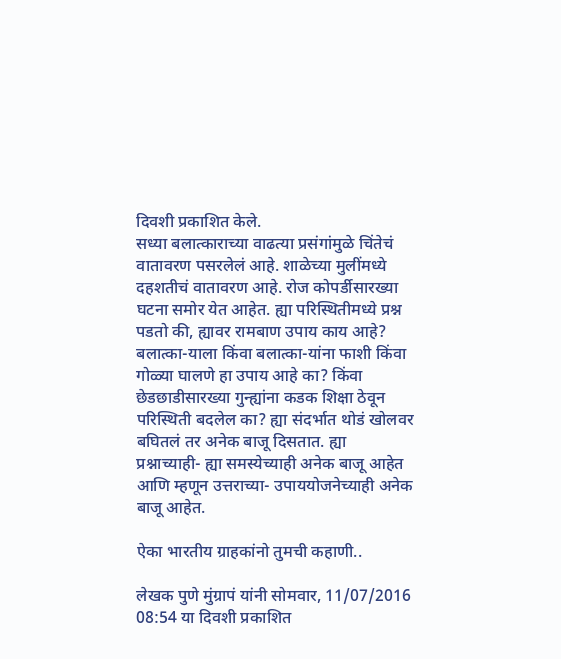दिवशी प्रकाशित केले.
सध्या बलात्काराच्या वाढत्या प्रसंगांमुळे चिंतेचं वातावरण पसरलेलं आहे. शाळेच्या मुलींमध्ये दहशतीचं वातावरण आहे. रोज कोपर्डीसारख्या घटना समोर येत आहेत. ह्या परिस्थितीमध्ये प्रश्न पडतो की, ह्यावर रामबाण उपाय काय आहे? बलात्का-याला किंवा बलात्का-यांना फाशी किंवा गोळ्या घालणे हा उपाय आहे का? किंवा छेडछाडीसारख्या गुन्ह्यांना कडक शिक्षा ठेवून परिस्थिती बदलेल का? ह्या संदर्भात थोडं खोलवर बघितलं तर अनेक बाजू दिसतात. ह्या प्रश्नाच्याही- ह्या समस्येच्याही अनेक बाजू आहेत आणि म्हणून उत्तराच्या- उपाययोजनेच्याही अनेक बाजू आहेत.

ऐका भारतीय ग्राहकांनो तुमची कहाणी..

लेखक पुणे मुंग्रापं यांनी सोमवार, 11/07/2016 08:54 या दिवशी प्रकाशित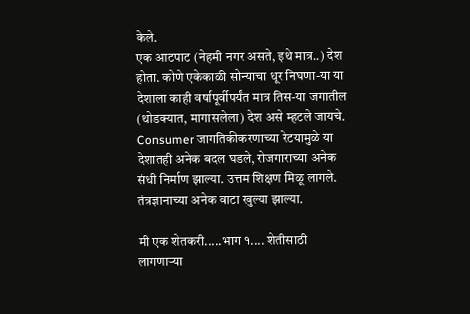केले.
एक आटपाट (नेहमी नगर असते, इथे मात्र..) देश होता. कोणे एकेकाळी सोन्याचा धूर निघणा-या या देशाला काही वर्षापूर्वीपर्यंत मात्र तिस-या जगातील (थोडक्यात, मागासलेला) देश असे म्हटले जायचे. Consumer जागतिकीकरणाच्या रेटयामुळे या देशातही अनेक बदल घडले, रोजगाराच्या अनेक संधी निर्माण झाल्या. उत्तम शिक्षण मिळू लागले. तंत्रज्ञानाच्या अनेक वाटा खुल्या झाल्या.

मी एक शेतकरी.....भाग १.... शेतीसाठी लागणार्‍या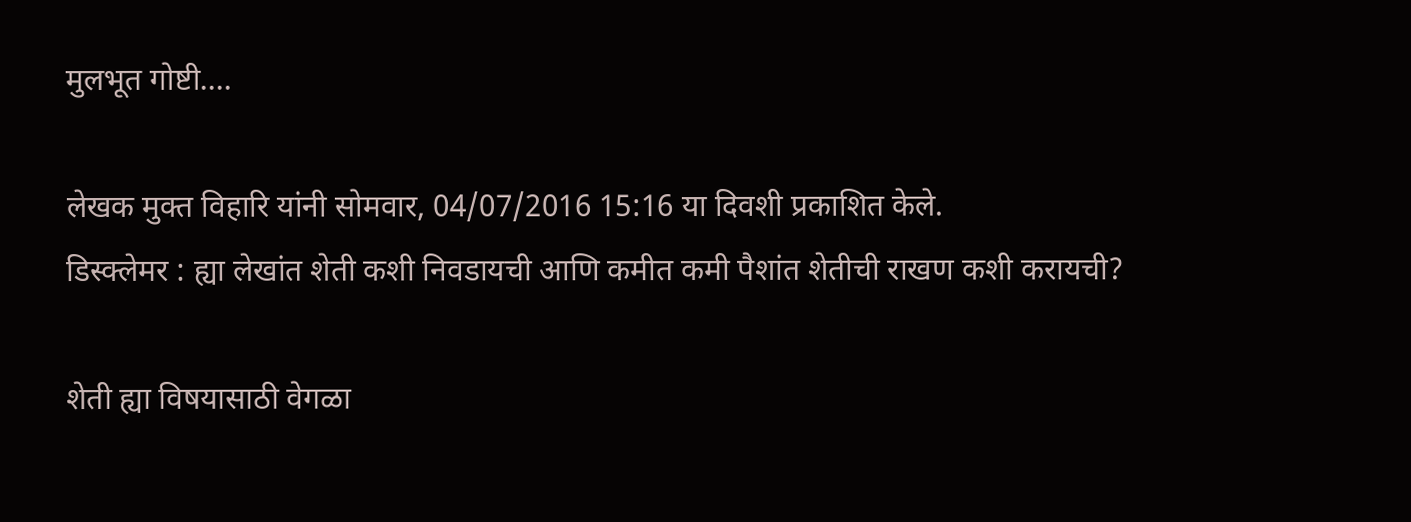मुलभूत गोष्टी....

लेखक मुक्त विहारि यांनी सोमवार, 04/07/2016 15:16 या दिवशी प्रकाशित केले.
डिस्क्लेमर : ह्या लेखांत शेती कशी निवडायची आणि कमीत कमी पैशांत शेतीची राखण कशी करायची?

शेती ह्या विषयासाठी वेगळा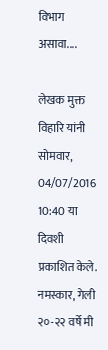विभाग असावा....

लेखक मुक्त विहारि यांनी सोमवार, 04/07/2016 10:40 या दिवशी प्रकाशित केले.
नमस्कार, गेली २०-२२ वर्षे मी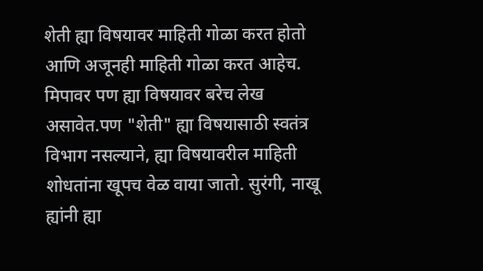शेती ह्या विषयावर माहिती गोळा करत होतो आणि अजूनही माहिती गोळा करत आहेच. मिपावर पण ह्या विषयावर बरेच लेख असावेत.पण "शेती" ह्या विषयासाठी स्वतंत्र विभाग नसल्याने, ह्या विषयावरील माहिती शोधतांना खूपच वेळ वाया जातो. सुरंगी, नाखू ह्यांनी ह्या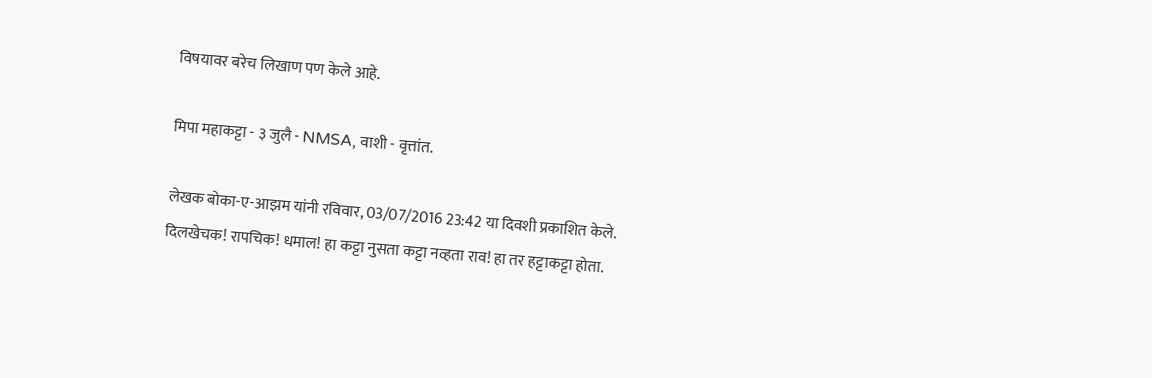विषयावर बरेच लिखाण पण केले आहे.

मिपा महाकट्टा - ३ जुलै - NMSA, वाशी - वृत्तांत.

लेखक बोका-ए-आझम यांनी रविवार, 03/07/2016 23:42 या दिवशी प्रकाशित केले.
दिलखेचक! रापचिक! धमाल! हा कट्टा नुसता कट्टा नव्हता राव! हा तर हट्टाकट्टा होता.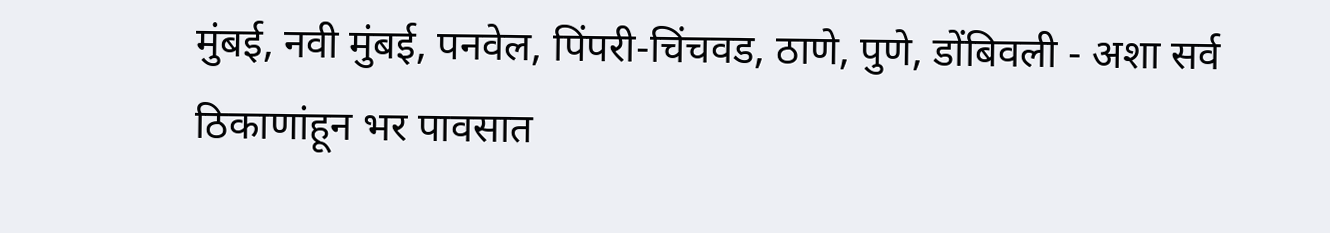मुंबई, नवी मुंबई, पनवेल, पिंपरी-चिंचवड, ठाणे, पुणे, डोंबिवली - अशा सर्व ठिकाणांहून भर पावसात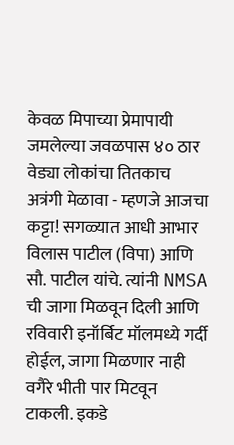केवळ मिपाच्या प्रेमापायी जमलेल्या जवळपास ४० ठार वेड्या लोकांचा तितकाच अत्रंगी मेळावा - म्हणजे आजचा कट्टा! सगळ्यात आधी आभार विलास पाटील (विपा) आणि सौ. पाटील यांचे. त्यांनी NMSA ची जागा मिळवून दिली आणि रविवारी इनॉर्बिट मॉलमध्ये गर्दी होईल, जागा मिळणार नाही वगैरे भीती पार मिटवून टाकली. इकडे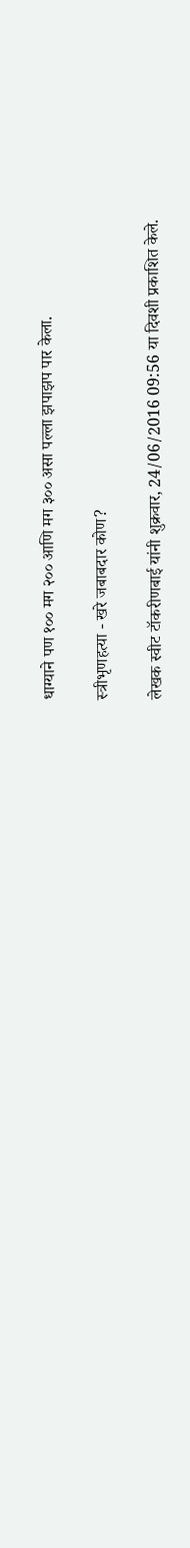धाग्याने पण १०० मग २०० आणि मग ३०० असा पल्ला झपाझप पार केला.

स्त्रीभृणहत्या - खरे जबाबदार कोण?

लेखक स्वीट टॉकरीणबाई यांनी शुक्रवार, 24/06/2016 09:56 या दिवशी प्रकाशित केले.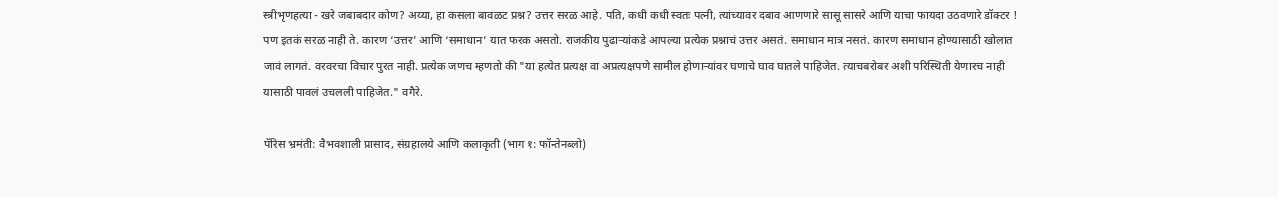स्त्रीभृणहत्या - खरे जबाबदार कोण? अय्या, हा कसला बावळट प्रश्न? उत्तर सरळ आहे. पति, कधी कधी स्वतः पत्नी, त्यांच्यावर दबाव आणणारे सासू सासरे आणि याचा फायदा उठवणारे डॉक्टर ! पण इतकं सरळ नाही ते. कारण ‘उत्तर’ आणि ‘समाधान’ यात फरक असतो. राजकीय पुढार्‍यांकडे आपल्या प्रत्येक प्रश्नाचं उत्तर असतं. समाधान मात्र नसतं. कारण समाधान होण्यासाठी खोलात जावं लागतं. वरवरचा विचार पुरत नाही. प्रत्येक जणच म्हणतो की "या हत्येत प्रत्यक्ष वा अप्रत्यक्षपणे सामील होणार्‍यांवर घणाचे घाव घातले पाहिजेत. त्याचबरोबर अशी परिस्थिती येणारच नाही यासाठी पावलं उचलली पाहिजेत." वगैरे.

पॅरिस भ्रमंती: वैभवशाली प्रासाद, संग्रहालये आणि कलाकृती (भाग १: फॉन्तेनब्लो)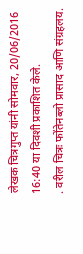लेखक चित्रगुप्त यांनी सोमवार, 20/06/2016 16:40 या दिवशी प्रकाशित केले.
. वरील चित्रः फोंतेनब्लो प्रासाद आणि संग्रहलय.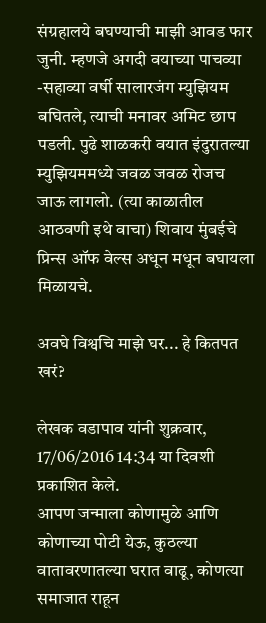संग्रहालये बघण्याची माझी आवड फार जुनी. म्हणजे अगदी वयाच्या पाचव्या -सहाव्या वर्षी सालारजंग म्युझियम बघितले, त्याची मनावर अमिट छाप पडली. पुढे शाळकरी वयात इंदुरातल्या म्युझियममध्ये जवळ जवळ रोजच जाऊ लागलो. (त्या काळातील आठवणी इथे वाचा) शिवाय मुंबईचे प्रिन्स ऑफ वेल्स अधून मधून बघायला मिळायचे.

अवघे विश्वचि माझे घर... हे कितपत खरं?

लेखक वडापाव यांनी शुक्रवार, 17/06/2016 14:34 या दिवशी प्रकाशित केले.
आपण जन्माला कोणामुळे आणि कोणाच्या पोटी येऊ, कुठल्या वातावरणातल्या घरात वाढू, कोणत्या समाजात राहून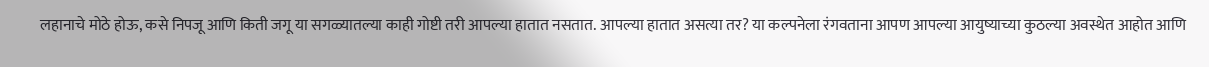लहानाचे मोठे होऊ, कसे निपजू आणि किती जगू या सगळ्यातल्या काही गोष्टी तरी आपल्या हातात नसतात. आपल्या हातात असत्या तर? या कल्पनेला रंगवताना आपण आपल्या आयुष्याच्या कुठल्या अवस्थेत आहोत आणि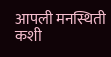आपली मनस्थिती कशी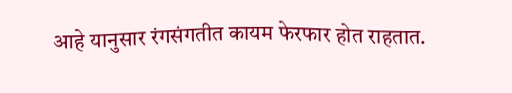आहे यानुसार रंगसंगतीत कायम फेरफार होत राहतात.